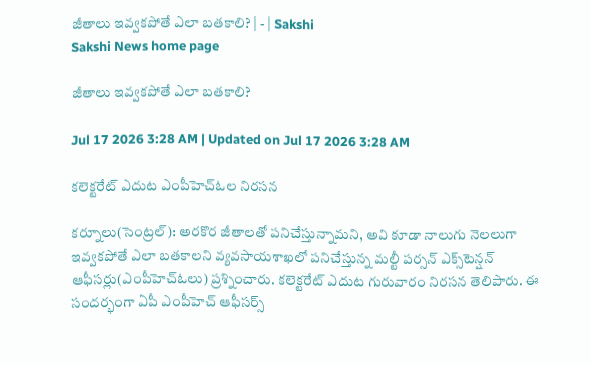జీతాలు ఇవ్వకపోతే ఎలా బతకాలి? | - | Sakshi
Sakshi News home page

జీతాలు ఇవ్వకపోతే ఎలా బతకాలి?

Jul 17 2026 3:28 AM | Updated on Jul 17 2026 3:28 AM

కలెక్టరేట్‌ ఎదుట ఎంపీహెచ్‌ఓల నిరసన

కర్నూలు(సెంట్రల్‌): అరకొర జీతాలతో పనిచేస్తున్నామని, అవి కూడా నాలుగు నెలలుగా ఇవ్వకపోతే ఎలా బతకాలని వ్యవసాయశాఖలో పనిచేస్తున్న మల్టీ పర్సన్‌ ఎక్స్‌టెన్షన్‌ ఆఫీసర్లు(ఎంపీహెచ్‌ఓలు) ప్రశ్నించారు. కలెక్టరేట్‌ ఎదుట గురువారం నిరసన తెలిపారు. ఈ సందర్భంగా ఏపీ ఎంపీహెచ్‌ ఆఫీసర్స్‌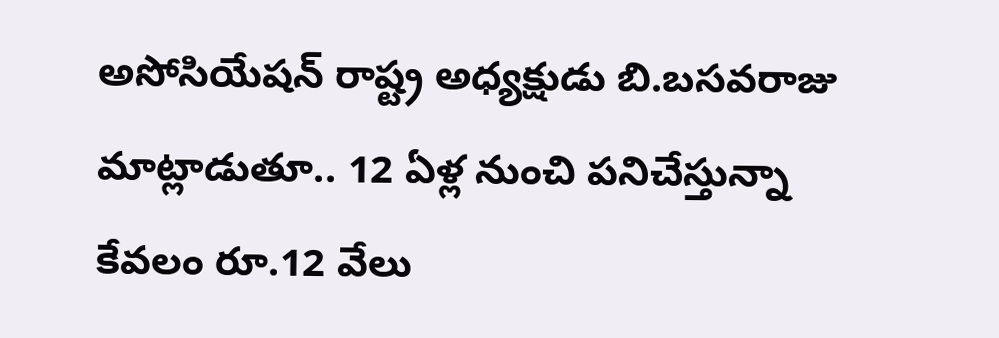అసోసియేషన్‌ రాష్ట్ర అధ్యక్షుడు బి.బసవరాజు మాట్లాడుతూ.. 12 ఏళ్ల నుంచి పనిచేస్తున్నా కేవలం రూ.12 వేలు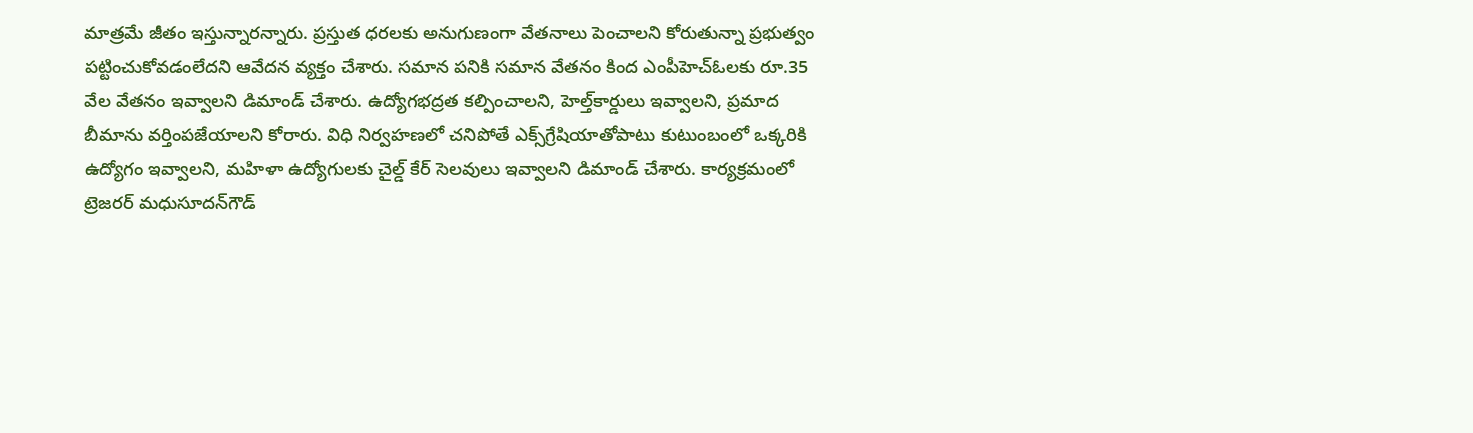మాత్రమే జీతం ఇస్తున్నారన్నారు. ప్రస్తుత ధరలకు అనుగుణంగా వేతనాలు పెంచాలని కోరుతున్నా ప్రభుత్వం పట్టించుకోవడంలేదని ఆవేదన వ్యక్తం చేశారు. సమాన పనికి సమాన వేతనం కింద ఎంపీహెచ్‌ఓలకు రూ.35 వేల వేతనం ఇవ్వాలని డిమాండ్‌ చేశారు. ఉద్యోగభద్రత కల్పించాలని, హెల్త్‌కార్డులు ఇవ్వాలని, ప్రమాద బీమాను వర్తింపజేయాలని కోరారు. విధి నిర్వహణలో చనిపోతే ఎక్స్‌గ్రేషియాతోపాటు కుటుంబంలో ఒక్కరికి ఉద్యోగం ఇవ్వాలని, మహిళా ఉద్యోగులకు చైల్డ్‌ కేర్‌ సెలవులు ఇవ్వాలని డిమాండ్‌ చేశారు. కార్యక్రమంలో ట్రెజరర్‌ మధుసూదన్‌గౌడ్‌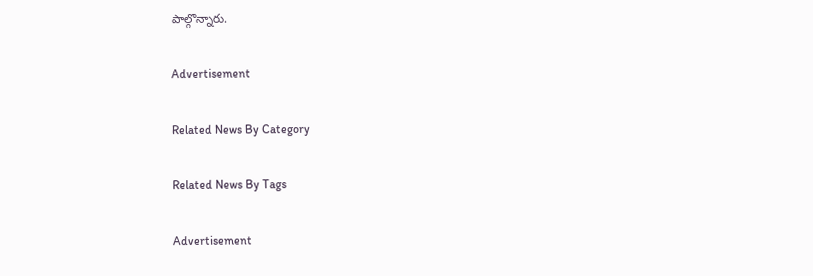పాల్గొన్నారు.

Advertisement

Related News By Category

Related News By Tags

Advertisement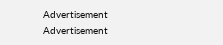Advertisement
Advertisement